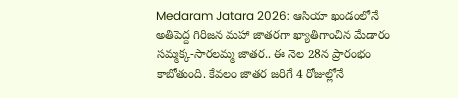Medaram Jatara 2026: ఆసియా ఖండంలోనే అతిపెద్ద గిరిజన మహా జాతరగా ఖ్యాతిగాంచిన మేడారం సమ్మక్క-సారలమ్మ జాతర.. ఈ నెల 28న ప్రారంభం కాబోతుంది. కేవలం జాతర జరిగే 4 రోజుల్లోనే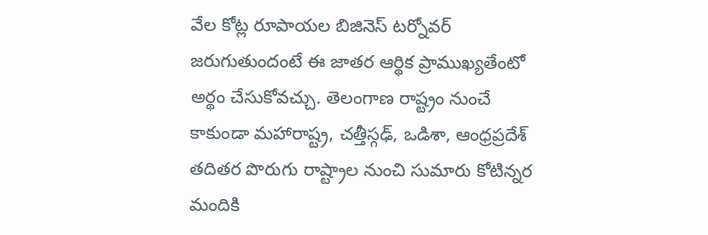వేల కోట్ల రూపాయల బిజినెస్ టర్నోవర్ జరుగుతుందంటే ఈ జాతర ఆర్థిక ప్రాముఖ్యతేంటో అర్థం చేసుకోవచ్చు. తెలంగాణ రాష్ట్రం నుంచే కాకుండా మహారాష్ట్ర, చత్తీస్గఢ్, ఒడిశా, ఆంధ్రప్రదేశ్ తదితర పొరుగు రాష్ట్రాల నుంచి సుమారు కోటిన్నర మందికి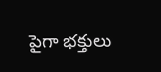పైగా భక్తులు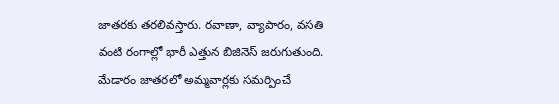జాతరకు తరలివస్తారు. రవాణా, వ్యాపారం, వసతి వంటి రంగాల్లో భారీ ఎత్తున బిజినెస్ జరుగుతుంది.
మేడారం జాతరలో అమ్మవార్లకు సమర్పించే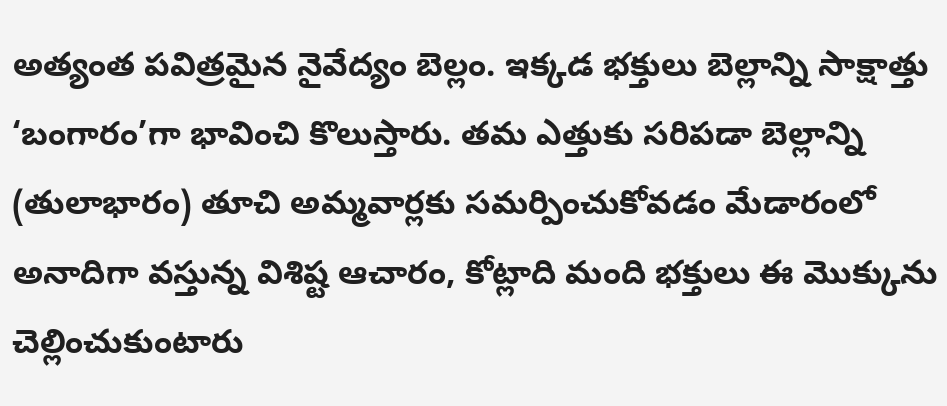అత్యంత పవిత్రమైన నైవేద్యం బెల్లం. ఇక్కడ భక్తులు బెల్లాన్ని సాక్షాత్తు ‘బంగారం’గా భావించి కొలుస్తారు. తమ ఎత్తుకు సరిపడా బెల్లాన్ని (తులాభారం) తూచి అమ్మవార్లకు సమర్పించుకోవడం మేడారంలో అనాదిగా వస్తున్న విశిష్ట ఆచారం, కోట్లాది మంది భక్తులు ఈ మొక్కును చెల్లించుకుంటారు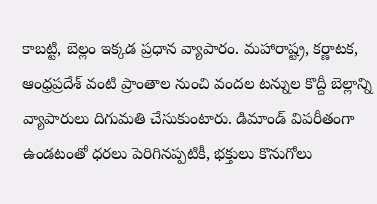కాబట్టి, బెల్లం ఇక్కడ ప్రధాన వ్యాపారం. మహారాష్ట్ర, కర్ణాటక, ఆంధ్రప్రదేశ్ వంటి ప్రాంతాల నుంచి వందల టన్నుల కొద్దీ బెల్లాన్ని వ్యాపారులు దిగుమతి చేసుకుంటారు. డిమాండ్ విపరీతంగా ఉండటంతో ధరలు పెరిగినప్పటికీ, భక్తులు కొనుగోలు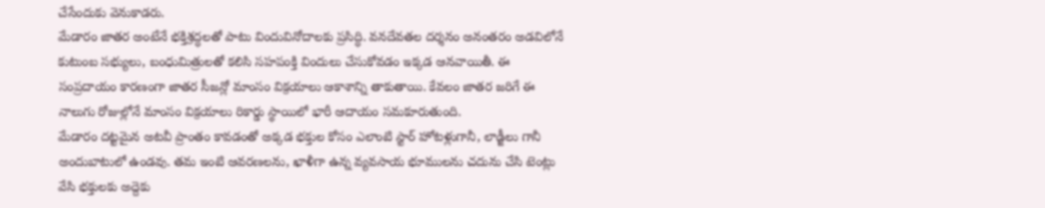చేసేందుకు వెనుకాడరు.
మేడారం జాతర అంటేనే భక్తిశ్రద్ధలతో పాటు విందువినోదాలకు ప్రసిద్ధి. వనదేవతల దర్శనం అనంతరం అడవిలోనే కుటుంబ సభ్యులు, బంధుమిత్రులతో కలిసి సహపంక్తి విందులు చేసుకోవడం ఇక్కడ ఆనవాయితీ. ఈ సంప్రదాయం కారణంగా జాతర సీజన్లో మాంసం విక్రయాలు ఆకాశాన్ని తాకుతాయి. కేవలం జాతర జరిగే ఈ నాలుగు రోజుల్లోనే మాంసం విక్రయాలు రికార్డు స్థాయిలో భారీ ఆదాయం సమకూరుతుంది.
మేడారం దట్టమైన అటవీ ప్రాంతం కావడంతో అక్కడ భక్తుల కోసం ఎలాంటి స్టార్ హోటళ్లుగానీ, లాడ్జీలు గానీ అందుబాటులో ఉండవు. తమ ఇంటి ఆవరణలను, ఖాళీగా ఉన్న వ్యవసాయ భూములను చదును చేసి టెంట్లు వేసి భక్తులకు అద్దెకు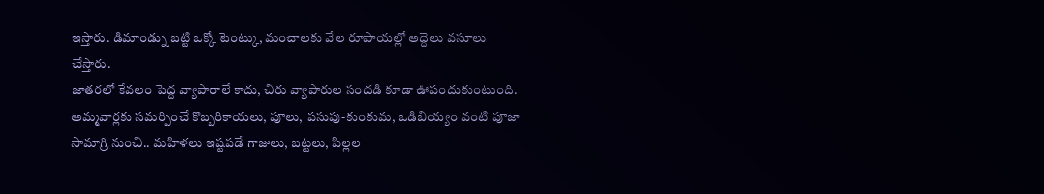ఇస్తారు. డిమాండ్ను బట్టి ఒక్కో టెంట్కు, మంచాలకు వేల రూపాయల్లో అద్దెలు వసూలు చేస్తారు.
జాతరలో కేవలం పెద్ద వ్యాపారాలే కాదు, చిరు వ్యాపారుల సందడి కూడా ఊపందుకుంటుంది. అమ్మవార్లకు సమర్పించే కొబ్బరికాయలు, పూలు, పసుపు-కుంకుమ, ఒడిబియ్యం వంటి పూజా సామాగ్రి నుంచి.. మహిళలు ఇష్టపడే గాజులు, బట్టలు, పిల్లల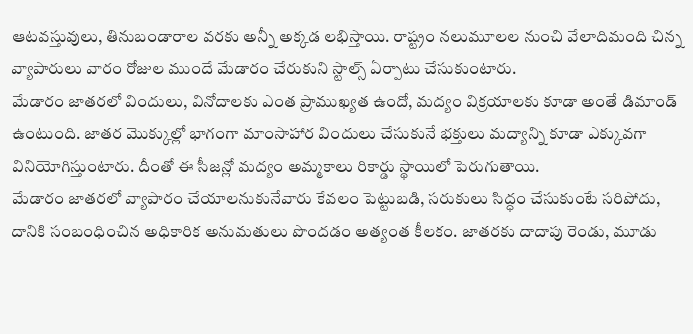ఆటవస్తువులు, తినుబండారాల వరకు అన్నీ అక్కడ లభిస్తాయి. రాష్ట్రం నలుమూలల నుంచి వేలాదిమంది చిన్న వ్యాపారులు వారం రోజుల ముందే మేడారం చేరుకుని స్టాల్స్ ఏర్పాటు చేసుకుంటారు.
మేడారం జాతరలో విందులు, వినోదాలకు ఎంత ప్రాముఖ్యత ఉందో, మద్యం విక్రయాలకు కూడా అంతే డిమాండ్ ఉంటుంది. జాతర మొక్కుల్లో భాగంగా మాంసాహార విందులు చేసుకునే భక్తులు మద్యాన్ని కూడా ఎక్కువగా వినియోగిస్తుంటారు. దీంతో ఈ సీజన్లో మద్యం అమ్మకాలు రికార్డు స్థాయిలో పెరుగుతాయి.
మేడారం జాతరలో వ్యాపారం చేయాలనుకునేవారు కేవలం పెట్టుబడి, సరుకులు సిద్ధం చేసుకుంటే సరిపోదు, దానికి సంబంధించిన అధికారిక అనుమతులు పొందడం అత్యంత కీలకం. జాతరకు దాదాపు రెండు, మూడు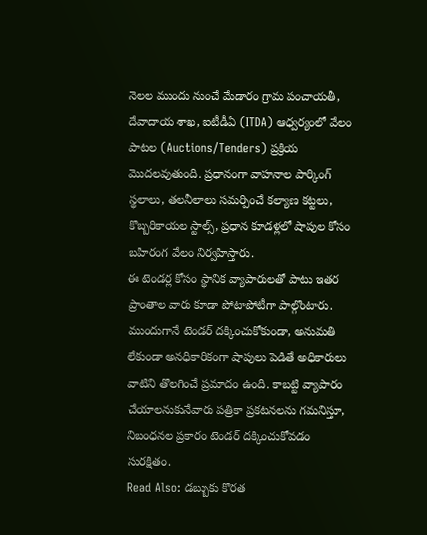నెలల ముందు నుంచే మేడారం గ్రామ పంచాయతీ, దేవాదాయ శాఖ, ఐటీడీఏ (ITDA) ఆధ్వర్యంలో వేలం పాటల (Auctions/Tenders) ప్రక్రియ మొదలవుతుంది. ప్రధానంగా వాహనాల పార్కింగ్ స్థలాలు, తలనీలాలు సమర్పించే కల్యాణ కట్టలు, కొబ్బరికాయల స్టాల్స్, ప్రధాన కూడళ్లలో షాపుల కోసం బహిరంగ వేలం నిర్వహిస్తారు.
ఈ టెండర్ల కోసం స్థానిక వ్యాపారులతో పాటు ఇతర ప్రాంతాల వారు కూడా పోటాపోటీగా పాల్గొంటారు. ముందుగానే టెండర్ దక్కించుకోకుండా, అనుమతి లేకుండా అనధికారికంగా షాపులు పెడితే అధికారులు వాటిని తొలగించే ప్రమాదం ఉంది. కాబట్టి వ్యాపారం చేయాలనుకునేవారు పత్రికా ప్రకటనలను గమనిస్తూ, నిబంధనల ప్రకారం టెండర్ దక్కించుకోవడం సురక్షితం.
Read Also: డబ్బుకు కొరత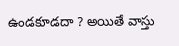ఉండకూడదా ? అయితే వాస్తు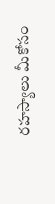రహస్యాలు మీకోసం